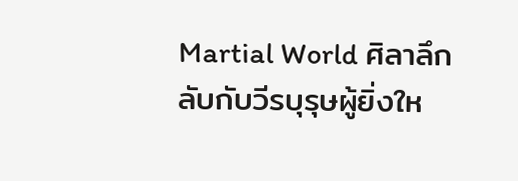Martial World ศิลาลึกลับกับวีรบุรุษผู้ยิ่งให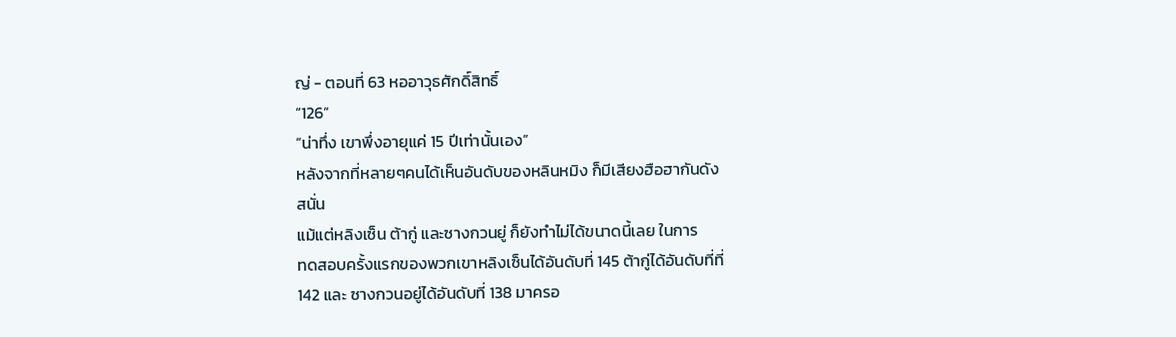ญ่ - ตอนที่ 63 หออาวุธศักดิ์สิทธิ์
“126”
“น่าทึ่ง เขาพึ่งอายุแค่ 15 ปีเท่านั้นเอง”
หลังจากที่หลายๆคนได้เห็นอันดับของหลินหมิง ก็มีเสียงฮือฮากันดัง
สนั่น
แม้แต่หลิงเซ็น ต้ากู่ และซางกวนยู่ ก็ยังทำไม่ได้ขนาดนี้เลย ในการ
ทดสอบครั้งแรกของพวกเขาหลิงเซ็นได้อันดับที่ 145 ต้ากู่ได้อันดับที่ที่
142 และ ซางกวนอยู่ได้อันดับที่ 138 มาครอ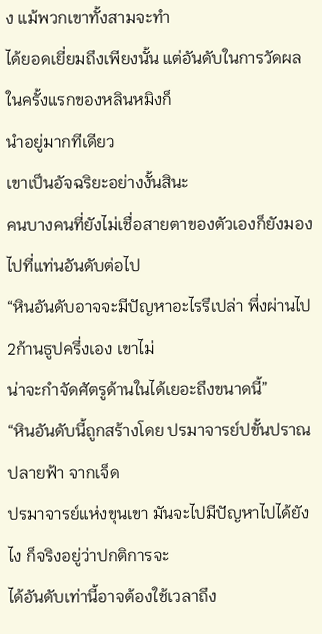ง แม้พวกเขาทั้งสามจะทำ
ได้ยอดเยี่ยมถึงเพียงนั้น แต่อันดับในการวัดผลในครั้งแรกของหลินหมิงก็
นำอยู่มากทีเดียว
เขาเป็นอัจฉริยะอย่างงั้นสินะ
คนบางคนที่ยังไม่เชื่อสายตาของตัวเองก็ยังมองไปที่แท่นอันดับต่อไป
“หินอันดับอาจจะมีปัญหาอะไรรึเปล่า พึ่งผ่านไป 2ก้านธูปครึ่งเอง เขาไม่
น่าจะกำจัดศัตรูด้านในได้เยอะถึงขนาดนี้”
“หินอันดับนี้ถูกสร้างโดย ปรมาจารย์ปขั้นปราณปลายฟ้า จากเจ็ด
ปรมาจารย์แห่งขุนเขา มันจะไปมีปัญหาไปได้ยังไง ก็จริงอยู่ว่าปกติการจะ
ได้อันดับเท่านี้อาจต้องใช้เวลาถึง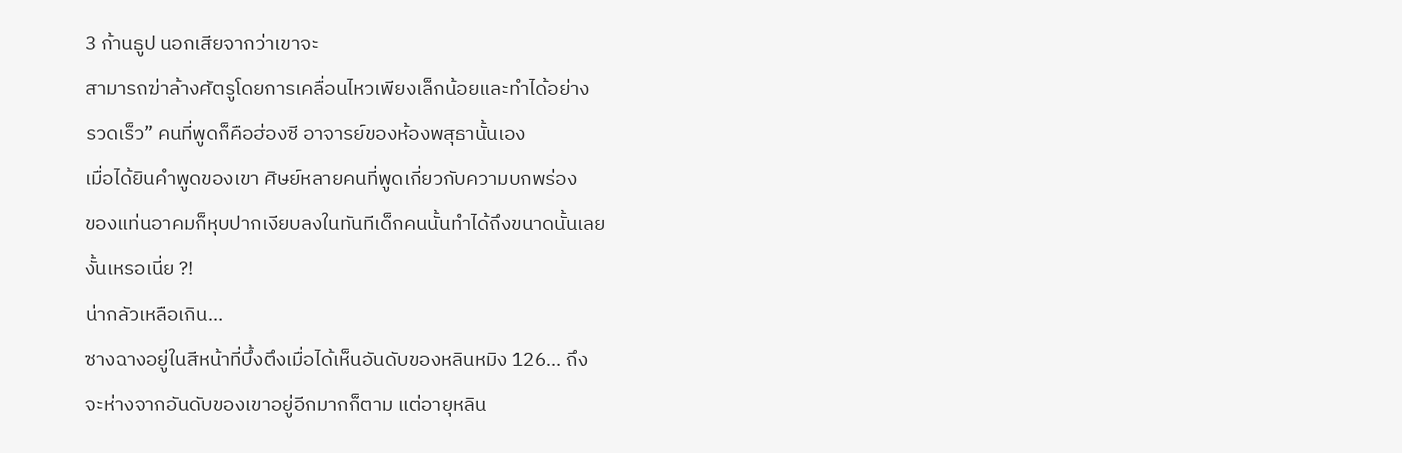3 ก้านธูป นอกเสียจากว่าเขาจะ
สามารถฆ่าล้างศัตรูโดยการเคลื่อนไหวเพียงเล็กน้อยและทำได้อย่าง
รวดเร็ว” คนที่พูดก็คือฮ่องซี อาจารย์ของห้องพสุธานั้นเอง
เมื่อได้ยินคำพูดของเขา ศิษย์หลายคนที่พูดเกี่ยวกับความบกพร่อง
ของแท่นอาคมก็หุบปากเงียบลงในทันทีเด็กคนนั้นทำได้ถึงขนาดนั้นเลย
งั้นเหรอเนี่ย ?!
น่ากลัวเหลือเกิน…
ซางฉางอยู่ในสีหน้าที่บึ้งตึงเมื่อได้เห็นอันดับของหลินหมิง 126… ถึง
จะห่างจากอันดับของเขาอยู่อีกมากก็ตาม แต่อายุหลิน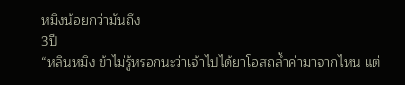หมิงน้อยกว่ามันถึง
3ปี
“หลินหมิง ข้าไม่รู้หรอกนะว่าเจ้าไปได้ยาโอสถล้ำค่ามาจากไหน แต่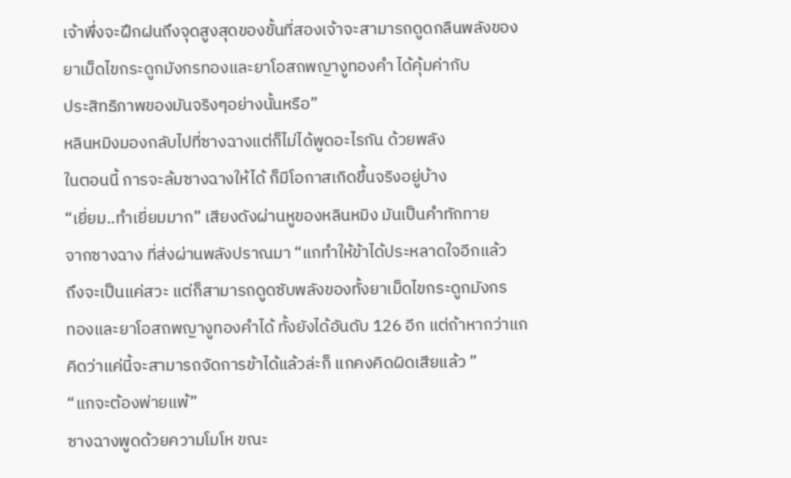เจ้าพึ่งจะฝึกฝนถึงจุดสูงสุดของขั้นที่สองเจ้าจะสามารถดูดกลืนพลังของ
ยาเม็ดไขกระดูกมังกรทองและยาโอสถพญางูทองคำ ได้คุ้มค่ากับ
ประสิทธิภาพของมันจริงๆอย่างนั้นหรือ”
หลินหมิงมองกลับไปที่ซางฉางแต่ก็ไม่ได้พูดอะไรกัน ด้วยพลัง
ในตอนนี้ การจะล้มซางฉางให้ได้ ก็มีโอกาสเกิดขึ้นจริงอยู่บ้าง
“เยี่ยม..ทำเยี่ยมมาก” เสียงดังผ่านหูของหลินหมิง มันเป็นคำทักทาย
จากซางฉาง ที่ส่งผ่านพลังปราณมา “แกทำให้ข้าได้ประหลาดใจอีกแล้ว
ถึงจะเป็นแค่สวะ แต่ก็สามารถดูดซับพลังของทั้งยาเม็ดไขกระดูกมังกร
ทองและยาโอสถพญางูทองคำได้ ทั้งยังได้อันดับ 126 อีก แต่ถ้าหากว่าแก
คิดว่าแค่นี้จะสามารถจัดการข้าได้แล้วล่ะก็ แกคงคิดผิดเสียแล้ว ”
“แกจะต้องพ่ายแพ้”
ซางฉางพูดด้วยความโมโห ขณะ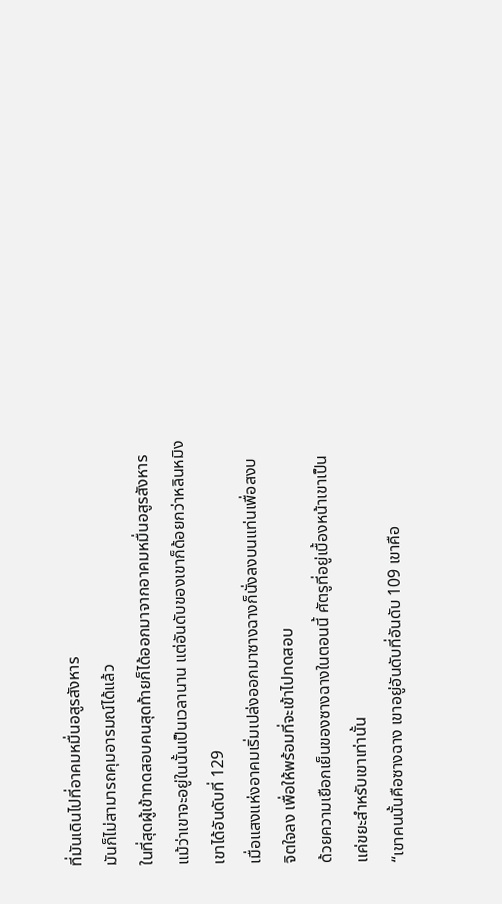ที่มันเดินไปที่อาคมหมื่นอสูรสังหาร
มันก็ไม่สามารถคุมอารมณ์ได้แล้ว
ในที่สุดผู้เข้าทดสอบคนสุดท้ายก็ได้ออกมาจากอาคมหมื่นอสูรสังหาร
แม้ว่าเขาจะอยู่ในนั้นเป็นเวลานาน แต่อันดับของเขาก็ด้อยกว่าหลินหมิง
เขาได้อันดับที่ 129
เมื่อแสงแห่งอาคมเริ่มเปล่งออกมาซางฉางก็นั่งลงบนแท่นเพื่อสงบ
จิตใจลง เพื่อให้พร้อมที่จะเข้าไปทดสอบ
ด้วยความเยือกเย็นของซางฉางในตอนนี้ ศัตรูที่อยู่เบื้องหน้าเขาเป็น
แค่ขยะสำหรับเขาเท่านั้น
“เขาคนนั้นคือซางฉาง เขาอยู่อันดับที่อันดับ 109 เขาคือ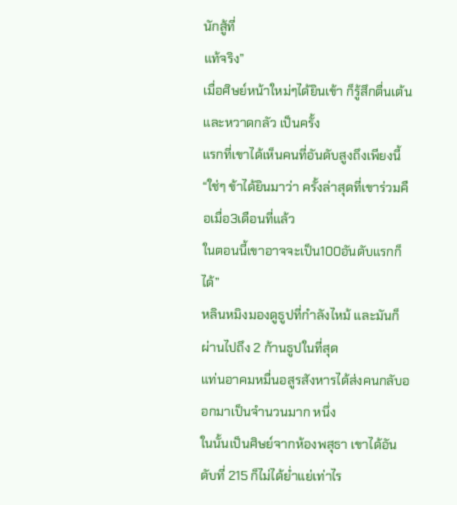นักสู้ที่
แท้จริง”
เมื่อศิษย์หน้าใหม่ๆได้ยินเข้า ก็รู้สึกตื่นเต้นและหวาดกลัว เป็นครั้ง
แรกที่เขาได้เห็นคนที่อันดับสูงถึงเพียงนี้
“ใช่ๆ ข้าได้ยินมาว่า ครั้งล่าสุดที่เขาร่วมคือเมื่อ3เดือนที่แล้ว
ในตอนนี้เขาอาจจะเป็น100อันดับแรกก็ได้”
หลินหมิงมองดูธูปที่กำลังไหม้ และมันก็ผ่านไปถึง 2 ก้านธูปในที่สุด
แท่นอาคมหมื่นอสูรสังหารได้ส่งคนกลับออกมาเป็นจำนวนมาก หนึ่ง
ในนั้นเป็นศิษย์จากห้องพสุธา เขาได้อันดับที่ 215 ก็ไม่ได้ย่ำแย่เท่าไร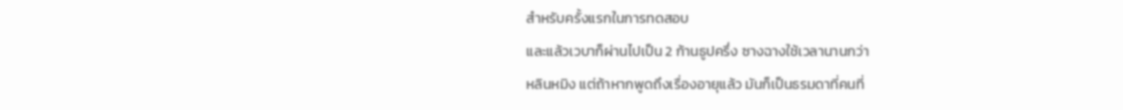สำหรับครั้งแรกในการทดสอบ
และแล้วเวบาก็ผ่านไปเป็น 2 ก้านธูปครึ่ง ซางฉางใช้เวลานานกว่า
หลินหมิง แต่ถ้าหากพูดถึงเรื่องอายุแล้ว มันก็เป็นธรมดาที่คนที่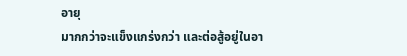อายุ
มากกว่าจะแข็งแกร่งกว่า และต่อสู้อยู่ในอา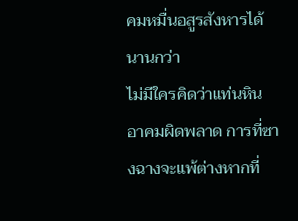คมหมื่นอสูรสังหารได้นานกว่า
ไม่มีใครคิดว่าแท่นหินอาคมผิดพลาด การที่ซางฉางจะแพ้ต่างหากที่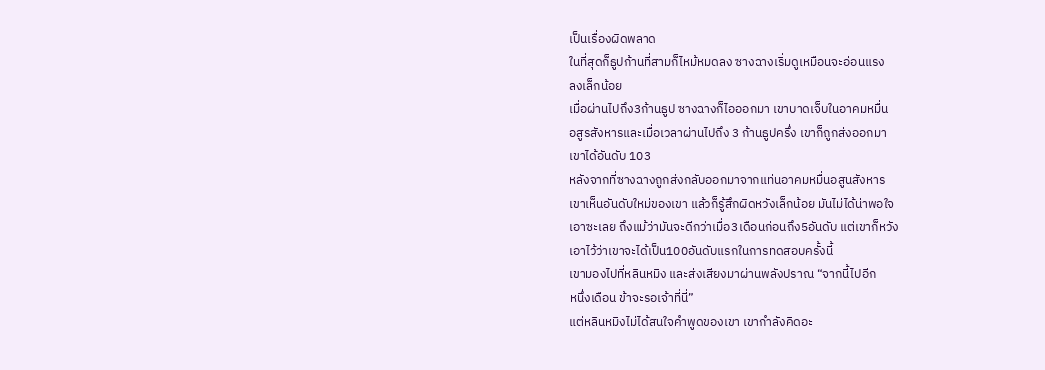เป็นเรื่องผิดพลาด
ในที่สุดก็ธูปก้านที่สามก็ไหม้หมดลง ซางฉางเริ่มดูเหมือนจะอ่อนแรง
ลงเล็กน้อย
เมื่อผ่านไปถึง3ก้านธูป ซางฉางก็ไอออกมา เขาบาดเจ็บในอาคมหมื่น
อสูรสังหารและเมื่อเวลาผ่านไปถึง 3 ก้านธูปครึ่ง เขาก็ถูกส่งออกมา
เขาได้อันดับ 103
หลังจากที่ซางฉางถูกส่งกลับออกมาจากแท่นอาคมหมื่นอสูนสังหาร
เขาเห็นอันดับใหม่ของเขา แล้วก็รู้สึกผิดหวังเล็กน้อย มันไม่ได้น่าพอใจ
เอาซะเลย ถึงแม้ว่ามันจะดีกว่าเมื่อ3เดือนก่อนถึง5อันดับ แต่เขาก็หวัง
เอาไว้ว่าเขาจะได้เป็น100อันดับแรกในการทดสอบครั้งนี้
เขามองไปที่หลินหมิง และส่งเสียงมาผ่านพลังปราณ “จากนี้ไปอีก
หนึ่งเดือน ข้าจะรอเจ้าที่นี่”
แต่หลินหมิงไม่ได้สนใจคำพูดของเขา เขากำลังคิดอะ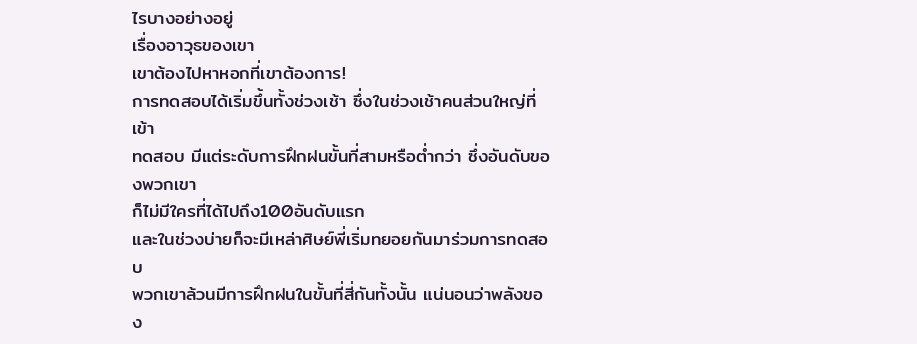ไรบางอย่างอยู่
เรื่องอาวุธของเขา
เขาต้องไปหาหอกที่เขาต้องการ!
การทดสอบได้เริ่มขึ้นทั้งช่วงเช้า ซึ่งในช่วงเช้าคนส่วนใหญ่ที่เข้า
ทดสอบ มีแต่ระดับการฝึกฝนขั้นที่สามหรือต่ำกว่า ซึ่งอันดับของพวกเขา
ก็ไม่มีใครที่ได้ไปถึง100อันดับแรก
และในช่วงบ่ายก็จะมีเหล่าศิษย์พี่เริ่มทยอยกันมาร่วมการทดสอบ
พวกเขาล้วนมีการฝึกฝนในขั้นที่สี่กันทั้งนั้น แน่นอนว่าพลังของ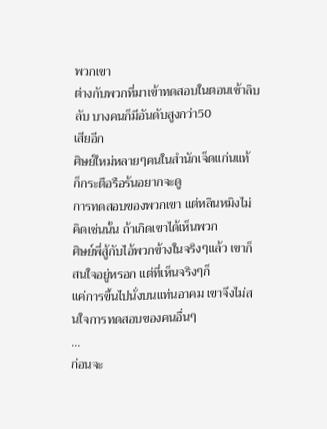พวกเขา
ต่างกับพวกที่มาเข้าทดสอบในตอนเช้าลิบลับ บางคนก็มีอันดับสูงกว่า50
เสียอีก
ศิษย์ใหม่หลายๆคนในสำนักเจ็ดแก่นแท้ ก็กระตือรือร้นอยากจะดู
การทดสอบของพวกเขา แต่หลินหมิงไม่คิดเช่นนั้น ถ้าเกิดเขาได้เห็นพวก
ศิษย์พี่สู้กับไอ้พวกข้างในจริงๆแล้ว เขาก็สนใจอยู่หรอก แต่ที่เห็นจริงๆก็
แค่การขึ้นไปนั่งบนแท่นอาคม เขาจึงไม่สนใจการทดสอบของคนอื่นๆ
…
ก่อนจะ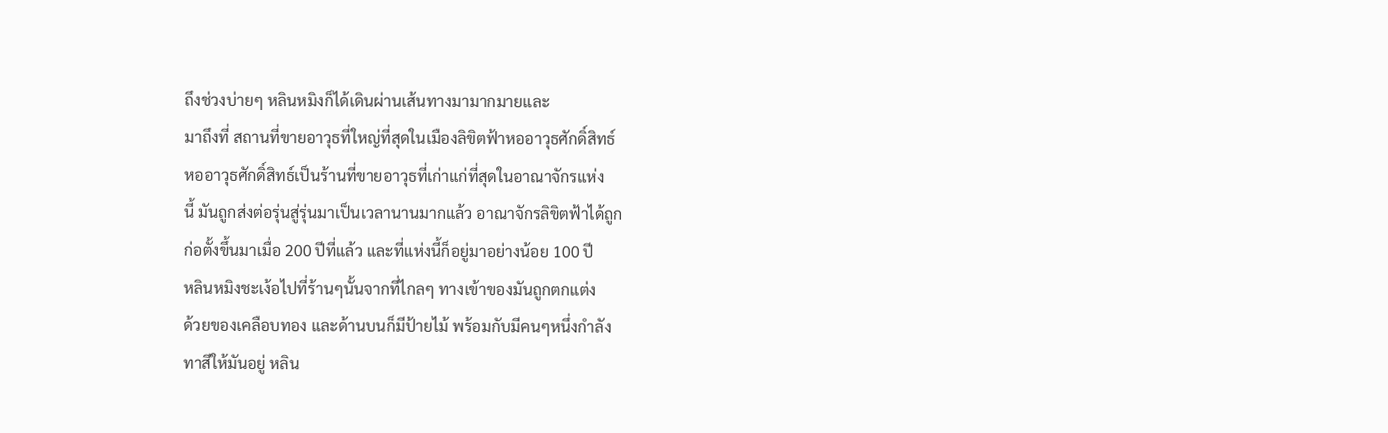ถึงช่วงบ่ายๆ หลินหมิงก็ได้เดินผ่านเส้นทางมามากมายและ
มาถึงที่ สถานที่ขายอาวุธที่ใหญ่ที่สุดในเมืองลิขิตฟ้าหออาวุธศักดิ์สิทธ์
หออาวุธศักดิ์สิทธ์เป็นร้านที่ขายอาวุธที่เก่าแก่ที่สุดในอาณาจักรแห่ง
นี้ มันถูกส่งต่อรุ่นสู่รุ่นมาเป็นเวลานานมากแล้ว อาณาจักรลิขิตฟ้าได้ถูก
ก่อตั้งขึ้นมาเมื่อ 200 ปีที่แล้ว และที่แห่งนี้ก็อยู่มาอย่างน้อย 100 ปี
หลินหมิงชะเง้อไปที่ร้านๆนั้นจากที่ไกลๆ ทางเข้าของมันถูกตกแต่ง
ด้วยของเคลือบทอง และด้านบนก็มีป้ายไม้ พร้อมกับมีคนๆหนึ่งกำลัง
ทาสีให้มันอยู่ หลิน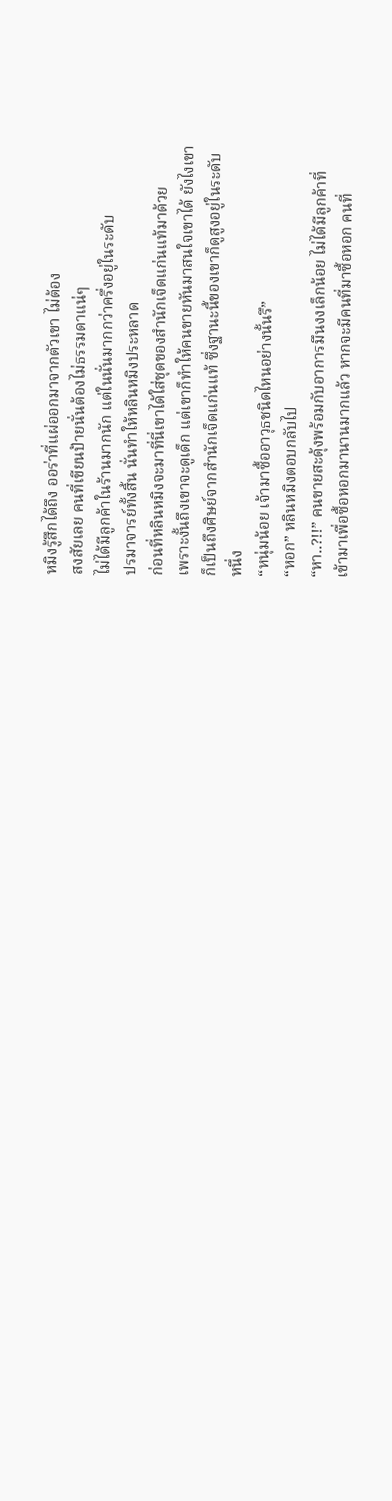หมิงรู้สึกได้ถึง ออร่าที่แผ่ออกมาจากตัวเขา ไม่ต้อง
สงสัยเลย คนที่เขียนป้ายนั่นต้องไม่ธรรมดาแน่ๆ
ไม่ได้มีลูกค้าในร้านมากนัก แต่ในนั่นมากกว่าครึ่งอยู่ในระดับ
ปรมาจารย์ทั้งสิ้น นั่นทำให้หลินหมิงประหลาด
ก่อนที่หลินหมิงจะมาที่นี่เขาได้ใส่ชุดของสำนักเจ็ดแก่นแท้มาด้วย
เพราะงั้นถึงเขาจะดูเด็ก แต่เขาก็ทำให้คนขายหันมาสนใจเขาได้ ยังไงเขา
ก็เป็นถึงศิษย์จากสำนักเจ็ดแก่นแท้ ซึ่งฐานะนี้ของเขาก็ดูสูงอยู่ในระดับ
หนึ่ง
“หนุ่มน้อย เจ้ามาซื้ออาวุธชนิดไหนอย่างนั้นรึ”
“หอก” หลินหมิงตอบกลับไป
“หา..?!!” คนขายสะดุ้งพร้อมกับอาการมึนงงเล็กน้อย ไม่ได้มีลูกค้าที่
เข้ามาเพื่อซื้อหอกมานานมากแล้ว หากจะมีคนที่มาซื้อหอก คนที่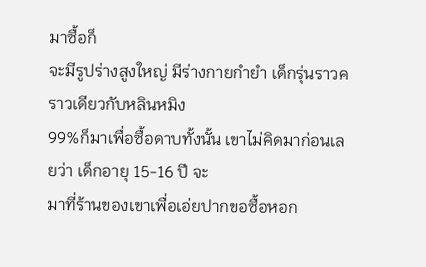มาซื้อก็
จะมีรูปร่างสูงใหญ่ มีร่างกายกำยำ เด็กรุ่นราวคราวเดียวกับหลินหมิง
99%ก็มาเพื่อซื้อดาบทั้งนั้น เขาไม่คิดมาก่อนเลยว่า เด็กอายุ 15-16 ปี จะ
มาที่ร้านของเขาเพื่อเอ่ยปากขอซื้อหอก